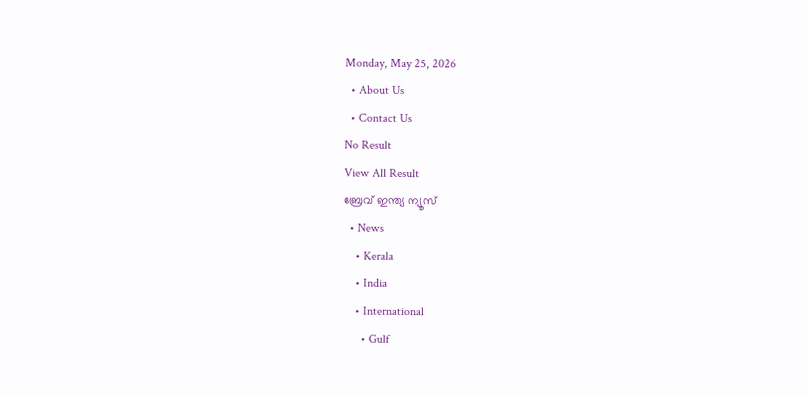Monday, May 25, 2026
  • About Us
  • Contact Us
No Result
View All Result
ബ്രേവ് ഇന്ത്യ ന്യൂസ്
  • News
    • Kerala
    • India
    • International
      • Gulf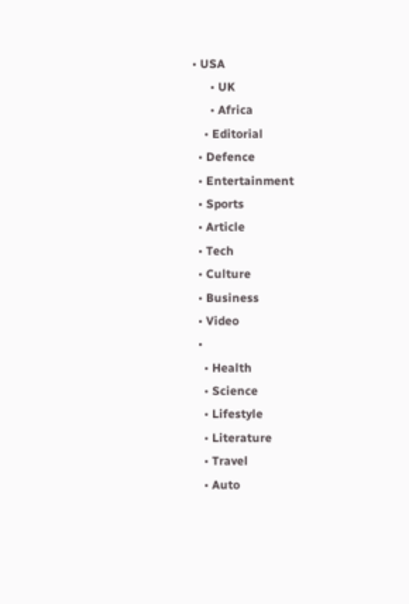• USA
      • UK
      • Africa
    • Editorial
  • Defence
  • Entertainment
  • Sports
  • Article
  • Tech
  • Culture
  • Business
  • Video
  •
    • Health
    • Science
    • Lifestyle
    • Literature
    • Travel
    • Auto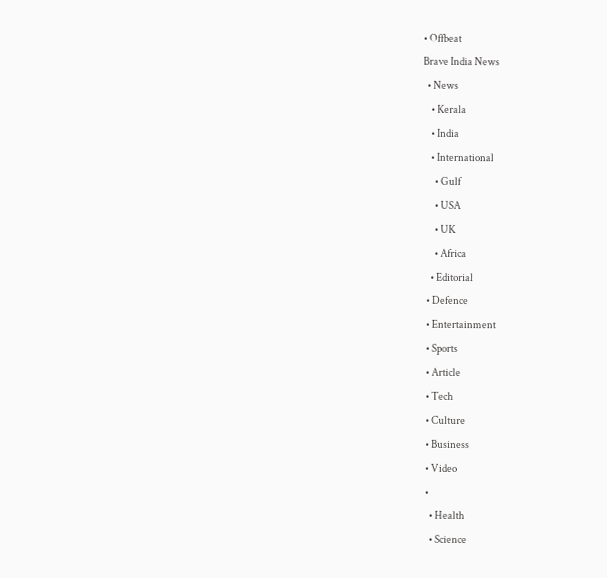• Offbeat
Brave India News
  • News
    • Kerala
    • India
    • International
      • Gulf
      • USA
      • UK
      • Africa
    • Editorial
  • Defence
  • Entertainment
  • Sports
  • Article
  • Tech
  • Culture
  • Business
  • Video
  •
    • Health
    • Science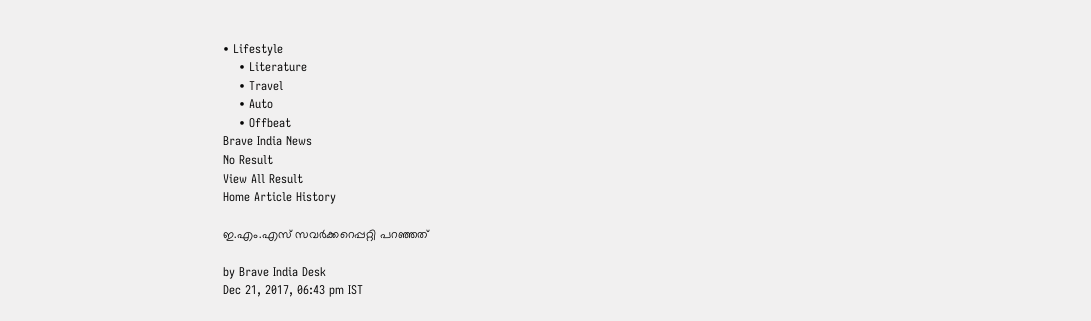• Lifestyle
    • Literature
    • Travel
    • Auto
    • Offbeat
Brave India News
No Result
View All Result
Home Article History

ഇ.എം.എസ് സവർക്കറെപ്പറ്റി പറഞ്ഞത്

by Brave India Desk
Dec 21, 2017, 06:43 pm IST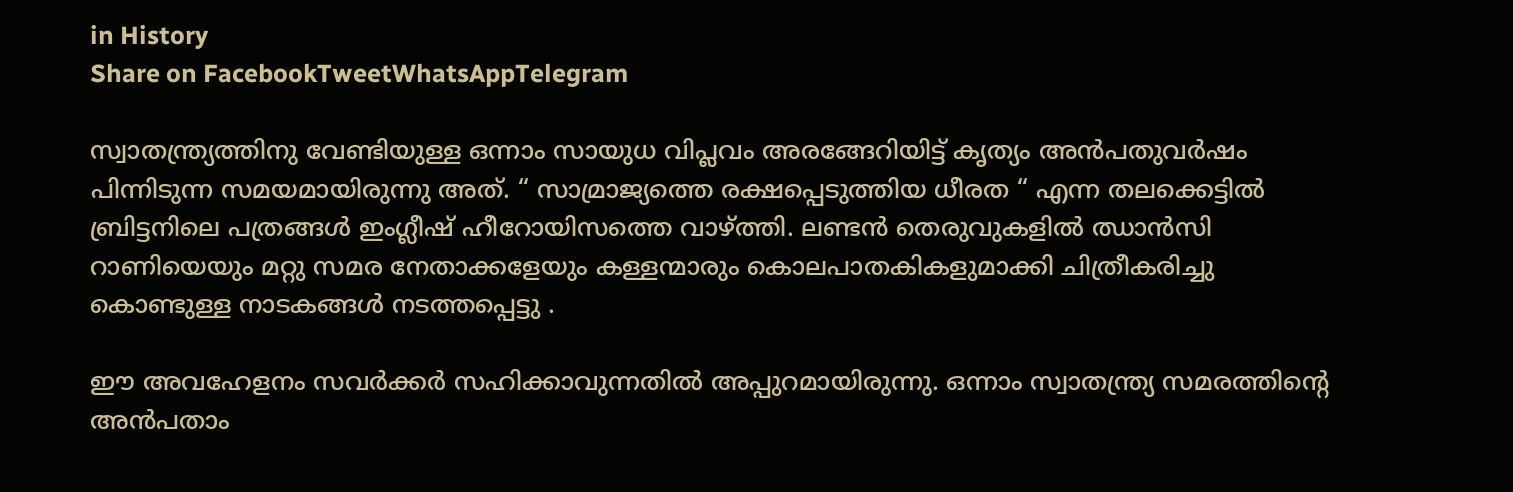in History
Share on FacebookTweetWhatsAppTelegram

സ്വാതന്ത്ര്യത്തിനു വേണ്ടിയുള്ള ഒന്നാം സായുധ വിപ്ലവം അരങ്ങേറിയിട്ട് കൃത്യം അന്‍പതുവര്‍ഷം പിന്നിടുന്ന സമയമായിരുന്നു അത്. “ സാമ്രാജ്യത്തെ രക്ഷപ്പെടുത്തിയ ധീരത “ എന്ന തലക്കെട്ടില്‍ ബ്രിട്ടനിലെ പത്രങ്ങള്‍ ഇംഗ്ലീഷ് ഹീറോയിസത്തെ വാഴ്ത്തി. ലണ്ടന്‍ തെരുവുകളില്‍ ഝാന്‍സി റാണിയെയും മറ്റു സമര നേതാക്കളേയും കള്ളന്മാരും കൊലപാതകികളുമാക്കി ചിത്രീകരിച്ചു കൊണ്ടുള്ള നാടകങ്ങള്‍ നടത്തപ്പെട്ടു .

ഈ അവഹേളനം സവർക്കർ സഹിക്കാവുന്നതിൽ അപ്പുറമായിരുന്നു. ഒന്നാം സ്വാതന്ത്ര്യ സമരത്തിന്റെ അന്‍പതാം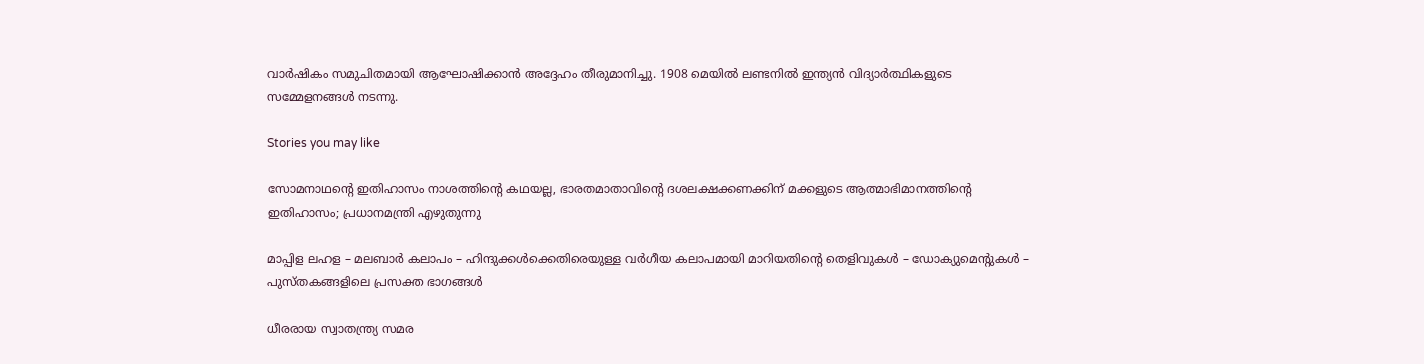വാര്‍ഷികം സമുചിതമായി ആഘോഷിക്കാന്‍ അദ്ദേഹം തീരുമാനിച്ചു. 1908 മെയില്‍ ലണ്ടനില്‍ ഇന്ത്യന്‍ വിദ്യാര്‍ത്ഥികളുടെ സമ്മേളനങ്ങള്‍ നടന്നു.

Stories you may like

സോമനാഥന്റെ ഇതിഹാസം നാശത്തിന്റെ കഥയല്ല, ഭാരതമാതാവിന്റെ ദശലക്ഷക്കണക്കിന് മക്കളുടെ ആത്മാഭിമാനത്തിന്റെ ഇതിഹാസം; പ്രധാനമന്ത്രി എഴുതുന്നു

മാപ്പിള ലഹള – മലബാർ കലാപം – ഹിന്ദുക്കൾക്കെതിരെയുള്ള വർഗീയ കലാപമായി മാറിയതിന്റെ തെളിവുകൾ – ഡോക്യുമെന്റുകൾ – പുസ്തകങ്ങളിലെ പ്രസക്ത ഭാഗങ്ങൾ

ധീരരായ സ്വാതന്ത്ര്യ സമര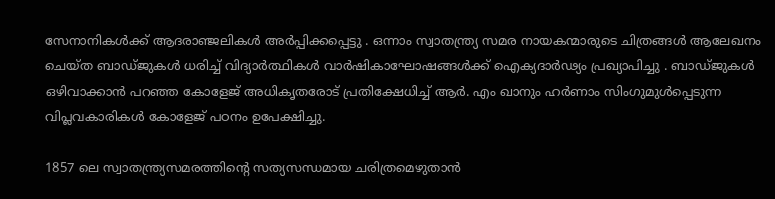സേനാനികള്‍ക്ക് ആദരാഞ്ജലികള്‍ അര്‍പ്പിക്കപ്പെട്ടു . ഒന്നാം സ്വാതന്ത്ര്യ സമര നായകന്മാരുടെ ചിത്രങ്ങള്‍ ആലേഖനം ചെയ്ത ബാഡ്ജുകള്‍ ധരിച്ച് വിദ്യാര്‍ത്ഥികള്‍ വാര്‍ഷികാഘോഷങ്ങള്‍ക്ക് ഐക്യദാര്‍ഢ്യം പ്രഖ്യാപിച്ചു . ബാഡ്ജുകള്‍ ഒഴിവാക്കാന്‍ പറഞ്ഞ കോളേജ് അധികൃതരോട് പ്രതിക്ഷേധിച്ച് ആര്‍. എം ഖാനും ഹര്‍ണാം സിംഗുമുൾപ്പെടുന്ന വിപ്ലവകാരികൾ കോളേജ് പഠനം ഉപേക്ഷിച്ചു.

1857 ലെ സ്വാതന്ത്ര്യസമരത്തിന്റെ സത്യസന്ധമായ ചരിത്രമെഴുതാൻ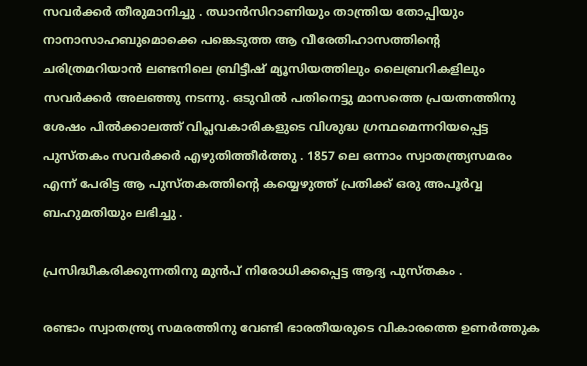സവർക്കർ തീരുമാനിച്ചു . ഝാൻസിറാണിയും താന്ത്രിയ തോപ്പിയും നാനാസാഹബുമൊക്കെ പങ്കെടുത്ത ആ വീരേതിഹാസത്തിന്റെ ചരിത്രമറിയാൻ ലണ്ടനിലെ ബ്രിട്ടീഷ് മ്യൂസിയത്തിലും ലൈബ്രറികളിലും സവർക്കർ അലഞ്ഞു നടന്നു. ഒടുവിൽ പതിനെട്ടു മാസത്തെ പ്രയത്നത്തിനു ശേഷം പിൽക്കാലത്ത് വിപ്ലവകാരികളുടെ വിശുദ്ധ ഗ്രന്ഥമെന്നറിയപ്പെട്ട പുസ്തകം സവർക്കർ എഴുതിത്തീർത്തു . 1857 ലെ ഒന്നാം സ്വാതന്ത്ര്യസമരം എന്ന് പേരിട്ട ആ പുസ്തകത്തിന്റെ കയ്യെഴുത്ത് പ്രതിക്ക് ഒരു അപൂർവ്വ ബഹുമതിയും ലഭിച്ചു .

പ്രസിദ്ധീകരിക്കുന്നതിനു മുൻപ് നിരോധിക്കപ്പെട്ട ആദ്യ പുസ്തകം .

രണ്ടാം സ്വാതന്ത്ര്യ സമരത്തിനു വേണ്ടി ഭാരതീയരുടെ വികാരത്തെ ഉണർത്തുക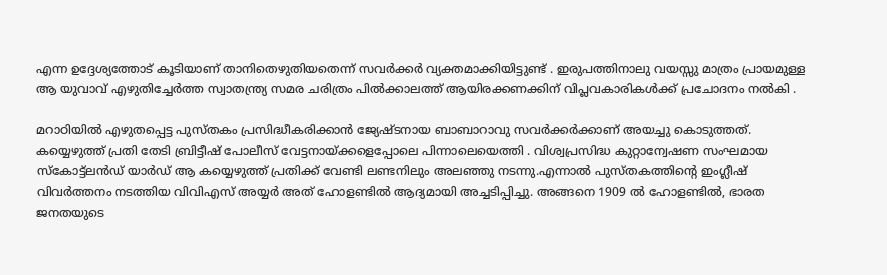എന്ന ഉദ്ദേശ്യത്തോട് കൂടിയാണ് താനിതെഴുതിയതെന്ന് സവർക്കർ വ്യക്തമാക്കിയിട്ടുണ്ട് . ഇരുപത്തിനാലു വയസ്സു മാത്രം പ്രായമുള്ള ആ യുവാവ് എഴുതിച്ചേർത്ത സ്വാതന്ത്ര്യ സമര ചരിത്രം പിൽക്കാലത്ത് ആയിരക്കണക്കിന് വിപ്ലവകാരികൾക്ക് പ്രചോദനം നൽകി .

മറാഠിയിൽ എഴുതപ്പെട്ട പുസ്തകം പ്രസിദ്ധീകരിക്കാൻ ജ്യേഷ്ടനായ ബാബാറാവു സവർക്കർക്കാണ് അയച്ചു കൊടുത്തത്. കയ്യെഴുത്ത് പ്രതി തേടി ബ്രിട്ടീഷ് പോലീസ് വേട്ടനായ്ക്കളെപ്പോലെ പിന്നാലെയെത്തി . വിശ്വപ്രസിദ്ധ കുറ്റാന്വേഷണ സംഘമായ സ്കോട്ട്ലൻഡ് യാർഡ് ആ കയ്യെഴുത്ത് പ്രതിക്ക് വേണ്ടി ലണ്ടനിലും അലഞ്ഞു നടന്നു.എന്നാൽ പുസ്തകത്തിന്റെ ഇംഗ്ലീഷ് വിവർത്തനം നടത്തിയ വിവിഎസ് അയ്യർ അത് ഹോളണ്ടിൽ ആദ്യമായി അച്ചടിപ്പിച്ചു. അങ്ങനെ 1909 ൽ ഹോളണ്ടിൽ, ഭാരത ജനതയുടെ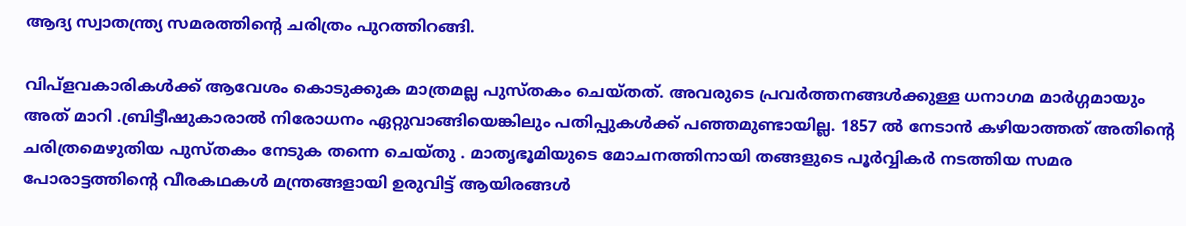ആദ്യ സ്വാതന്ത്ര്യ സമരത്തിന്റെ ചരിത്രം പുറത്തിറങ്ങി.

വിപ്ളവകാരികള്‍ക്ക് ആവേശം കൊടുക്കുക മാത്രമല്ല പുസ്തകം ചെയ്തത്. അവരുടെ പ്രവര്‍ത്തനങ്ങള്‍ക്കുള്ള ധനാഗമ മാര്‍ഗ്ഗമായും അത് മാറി .ബ്രിട്ടീഷുകാരാൽ നിരോധനം ഏറ്റുവാങ്ങിയെങ്കിലും പതിപ്പുകള്‍ക്ക്‌ പഞ്ഞമുണ്ടായില്ല. 1857 ൽ നേടാൻ കഴിയാത്തത് അതിന്റെ ചരിത്രമെഴുതിയ പുസ്തകം നേടുക തന്നെ ചെയ്തു . മാതൃഭൂമിയുടെ മോചനത്തിനായി തങ്ങളുടെ പൂർവ്വികർ നടത്തിയ സമര പോരാട്ടത്തിന്റെ വീരകഥകൾ മന്ത്രങ്ങളായി ഉരുവിട്ട് ആയിരങ്ങൾ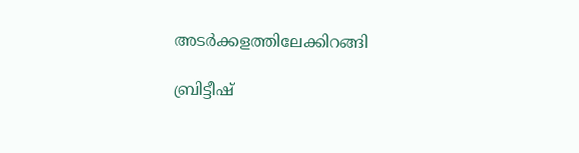അടർക്കളത്തിലേക്കിറങ്ങി

ബ്രിട്ടീഷ്‌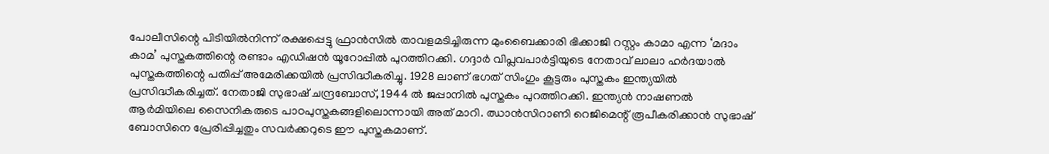പോലീസിന്റെ പിടിയില്‍നിന്ന്‌ രക്ഷപ്പെട്ടു ഫ്രാന്‍സില്‍ താവളമടിച്ചിരുന്ന മുംബൈക്കാരി ഭിക്കാജി റസ്റ്റം കാമാ എന്ന ‘മദാം കാമ’ പുസ്തകത്തിന്റെ രണ്ടാം എഡിഷന്‍ യൂറോപ്പില്‍ പുറത്തിറക്കി. ഗദ്ദാര്‍ വിപ്ലവപാര്‍ട്ടിയുടെ നേതാവ്‌ ലാലാ ഹര്‍ദയാല്‍ പുസ്തകത്തിന്റെ പതിപ്പ്‌ അമേരിക്കയില്‍ പ്രസിദ്ധീകരിച്ചു. 1928 ലാണ്‌ ഭഗത് സിംഗും കൂട്ടരും പുസ്തകം ഇന്ത്യയില്‍ പ്രസിദ്ധീകരിച്ചത്‌. നേതാജി സുഭാഷ്‌ ചന്ദ്രബോസ്‌, 1944 ല്‍ ജപ്പാനില്‍ പുസ്തകം പുറത്തിറക്കി. ഇന്ത്യൻ നാഷണൽ ആർമിയിലെ സൈനികരുടെ പാഠപുസ്തകങ്ങളിലൊന്നായി അത് മാറി. ഝാൻസിറാണി റെജിമെന്റ് രൂപീകരിക്കാൻ സുഭാഷ് ബോസിനെ പ്രേരിപ്പിച്ചതും സവർക്കറുടെ ഈ പുസ്തകമാണ്.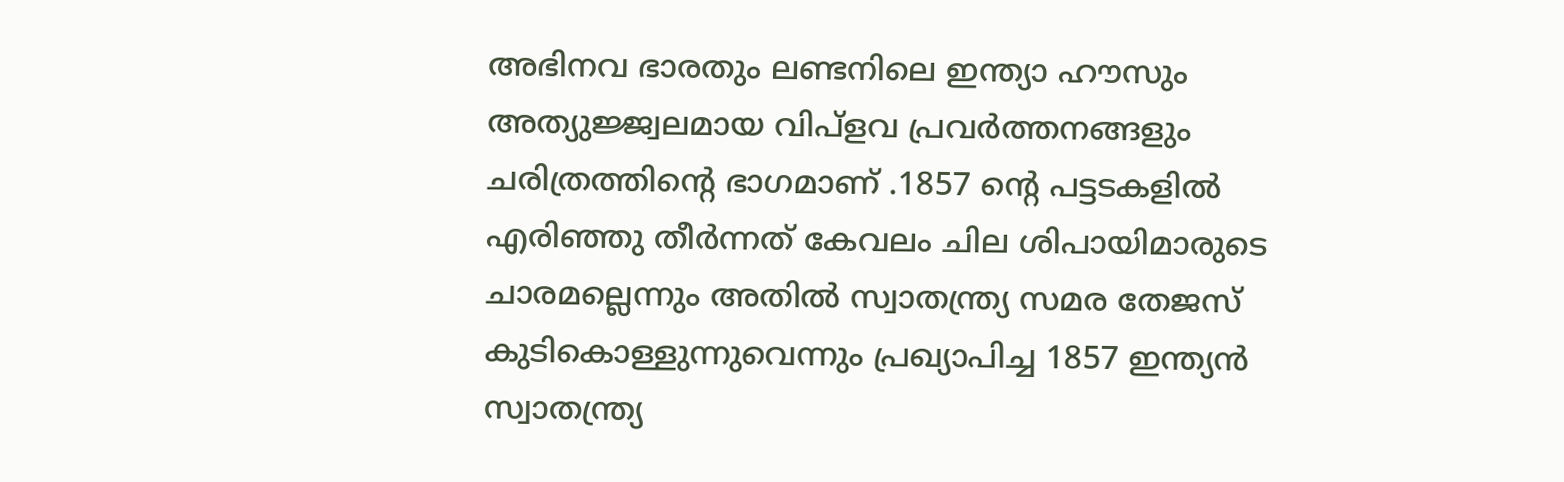അഭിനവ ഭാരതും ലണ്ടനിലെ ഇന്ത്യാ ഹൗസും അത്യുജ്ജ്വലമായ വിപ്ളവ പ്രവർത്തനങ്ങളും ചരിത്രത്തിന്റെ ഭാഗമാണ് .1857 ന്റെ പട്ടടകളിൽ എരിഞ്ഞു തീർന്നത് കേവലം ചില ശിപായിമാരുടെ ചാരമല്ലെന്നും അതിൽ സ്വാതന്ത്ര്യ സമര തേജസ് കുടികൊള്ളുന്നുവെന്നും പ്രഖ്യാപിച്ച 1857 ഇന്ത്യൻ സ്വാതന്ത്ര്യ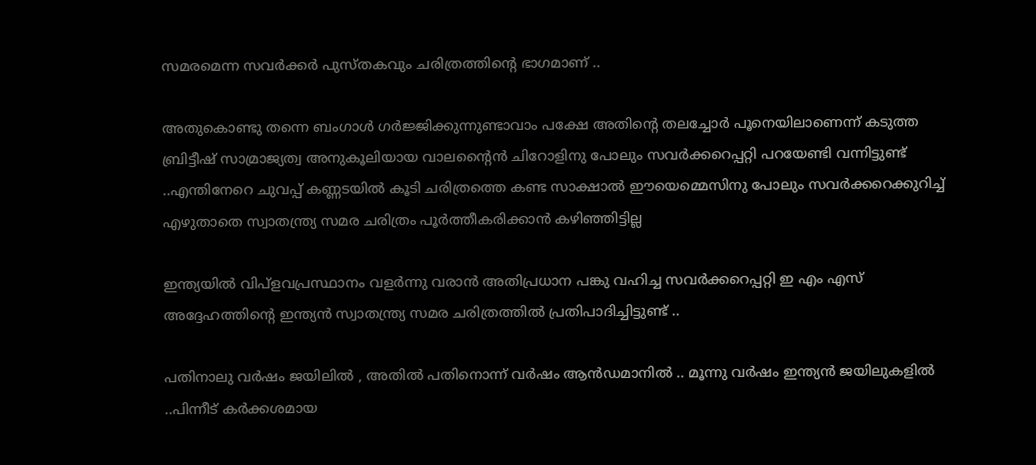സമരമെന്ന സവർക്കർ പുസ്തകവും ചരിത്രത്തിന്റെ ഭാഗമാണ് ..

അതുകൊണ്ടു തന്നെ ബംഗാൾ ഗർജ്ജിക്കുന്നുണ്ടാവാം പക്ഷേ അതിന്റെ തലച്ചോർ പൂനെയിലാണെന്ന് കടുത്ത ബ്രിട്ടീഷ് സാമ്രാജ്യത്വ അനുകൂലിയായ വാലന്റൈൻ ചിറോളിനു പോലും സവർക്കറെപ്പറ്റി പറയേണ്ടി വന്നിട്ടുണ്ട് ..എന്തിനേറെ ചുവപ്പ് കണ്ണടയിൽ കൂടി ചരിത്രത്തെ കണ്ട സാക്ഷാൽ ഈയെമ്മെസിനു പോലും സവർക്കറെക്കുറിച്ച് എഴുതാതെ സ്വാതന്ത്ര്യ സമര ചരിത്രം പൂർത്തീകരിക്കാൻ കഴിഞ്ഞിട്ടില്ല

ഇന്ത്യയിൽ വിപ്ളവപ്രസ്ഥാനം വളർന്നു വരാൻ അതിപ്രധാന പങ്കു വഹിച്ച സവർക്കറെപ്പറ്റി ഇ എം എസ് അദ്ദേഹത്തിന്റെ ഇന്ത്യൻ സ്വാതന്ത്ര്യ സമര ചരിത്രത്തിൽ പ്രതിപാദിച്ചിട്ടുണ്ട് ..

പതിനാലു വർഷം ജയിലിൽ , അതിൽ പതിനൊന്ന് വർഷം ആൻഡമാനിൽ .. മൂന്നു വർഷം ഇന്ത്യൻ ജയിലുകളിൽ ..പിന്നീട് കർക്കശമായ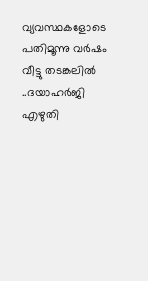വ്യവസ്ഥകളോടെ പതിമൂന്നു വർഷം വീട്ടു തടങ്കലിൽ ..ദയാഹർജി എഴുതി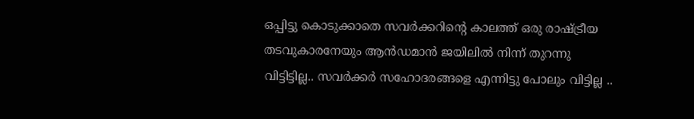ഒപ്പിട്ടു കൊടുക്കാതെ സവർക്കറിന്റെ കാലത്ത് ഒരു രാഷ്ട്രീയ തടവുകാരനേയും ആൻഡമാൻ ജയിലിൽ നിന്ന് തുറന്നു വിട്ടിട്ടില്ല.. സവർക്കർ സഹോദരങ്ങളെ എന്നിട്ടു പോലും വിട്ടില്ല ..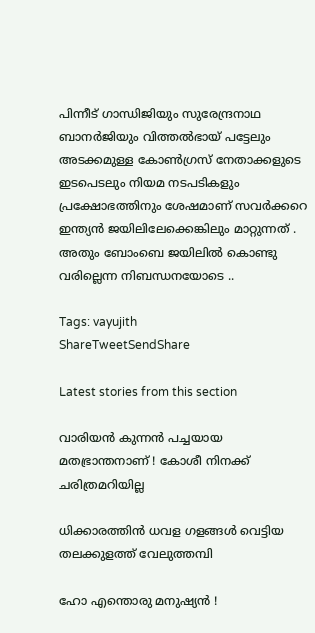പിന്നീട് ഗാന്ധിജിയും സുരേന്ദ്രനാഥ ബാനർജിയും വിത്തൽഭായ് പട്ടേലും അടക്കമുള്ള കോൺഗ്രസ് നേതാക്കളുടെ ഇടപെടലും നിയമ നടപടികളും പ്രക്ഷോഭത്തിനും ശേഷമാണ് സവർക്കറെ ഇന്ത്യൻ ജയിലിലേക്കെങ്കിലും മാറ്റുന്നത് . അതും ബോംബെ ജയിലിൽ കൊണ്ടു വരില്ലെന്ന നിബന്ധനയോടെ ..

Tags: vayujith
ShareTweetSendShare

Latest stories from this section

വാരിയൻ കുന്നൻ പച്ചയായ മതഭ്രാന്തനാണ് ! കോശീ നിനക്ക് ചരിത്രമറിയില്ല

ധിക്കാരത്തിൻ ധവള ഗളങ്ങൾ വെട്ടിയ തലക്കുളത്ത് വേലുത്തമ്പി

ഹോ എന്തൊരു മനുഷ്യൻ !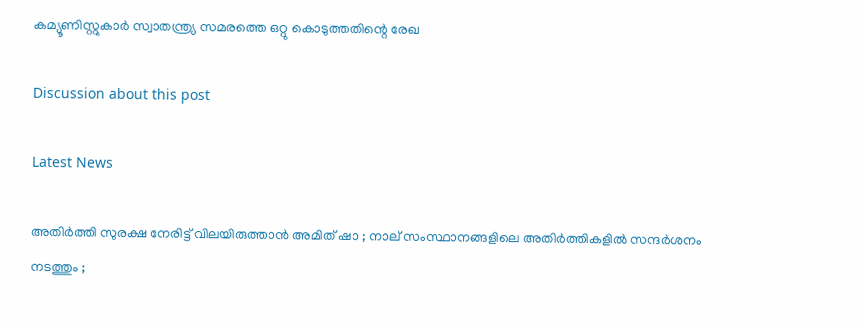കമ്യൂണിസ്റ്റുകാർ സ്വാതന്ത്ര്യ സമരത്തെ ഒറ്റു കൊടുത്തതിന്റെ രേഖ

Discussion about this post

Latest News

അതിർത്തി സുരക്ഷ നേരിട്ട് വിലയിരുത്താൻ അമിത് ഷാ ; നാല് സംസ്ഥാനങ്ങളിലെ അതിർത്തികളിൽ സന്ദർശനം നടത്തും ;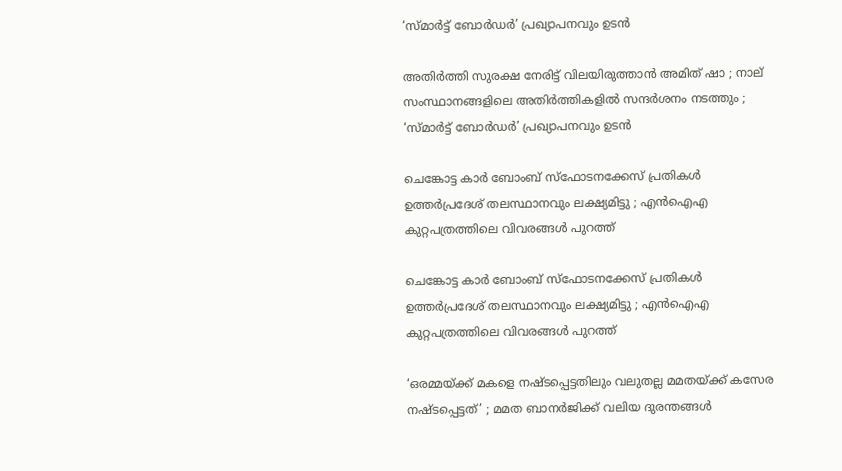‘സ്മാർട്ട് ബോർഡർ’ പ്രഖ്യാപനവും ഉടൻ

അതിർത്തി സുരക്ഷ നേരിട്ട് വിലയിരുത്താൻ അമിത് ഷാ ; നാല് സംസ്ഥാനങ്ങളിലെ അതിർത്തികളിൽ സന്ദർശനം നടത്തും ; ‘സ്മാർട്ട് ബോർഡർ’ പ്രഖ്യാപനവും ഉടൻ

ചെങ്കോട്ട കാർ ബോംബ് സ്‌ഫോടനക്കേസ് പ്രതികൾ ഉത്തർപ്രദേശ് തലസ്ഥാനവും ലക്ഷ്യമിട്ടു ; എൻഐഎ കുറ്റപത്രത്തിലെ വിവരങ്ങൾ പുറത്ത്

ചെങ്കോട്ട കാർ ബോംബ് സ്‌ഫോടനക്കേസ് പ്രതികൾ ഉത്തർപ്രദേശ് തലസ്ഥാനവും ലക്ഷ്യമിട്ടു ; എൻഐഎ കുറ്റപത്രത്തിലെ വിവരങ്ങൾ പുറത്ത്

‘ഒരമ്മയ്ക്ക് മകളെ നഷ്ടപ്പെട്ടതിലും വലുതല്ല മമതയ്ക്ക് കസേര നഷ്ടപ്പെട്ടത്’ ; മമത ബാനർജിക്ക് വലിയ ദുരന്തങ്ങൾ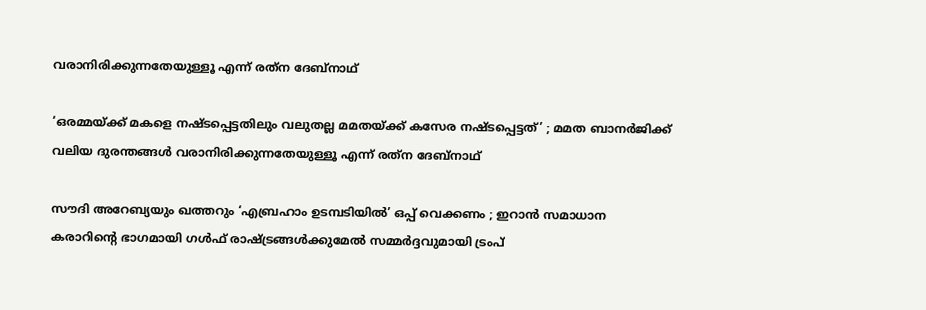വരാനിരിക്കുന്നതേയുള്ളൂ എന്ന് രത്‌ന ദേബ്‌നാഥ്

‘ഒരമ്മയ്ക്ക് മകളെ നഷ്ടപ്പെട്ടതിലും വലുതല്ല മമതയ്ക്ക് കസേര നഷ്ടപ്പെട്ടത്’ ; മമത ബാനർജിക്ക് വലിയ ദുരന്തങ്ങൾ വരാനിരിക്കുന്നതേയുള്ളൂ എന്ന് രത്‌ന ദേബ്‌നാഥ്

സൗദി അറേബ്യയും ഖത്തറും ‘എബ്രഹാം ഉടമ്പടിയിൽ’ ഒപ്പ് വെക്കണം ; ഇറാൻ സമാധാന കരാറിന്റെ ഭാഗമായി ഗൾഫ് രാഷ്ട്രങ്ങൾക്കുമേൽ സമ്മർദ്ദവുമായി ട്രംപ്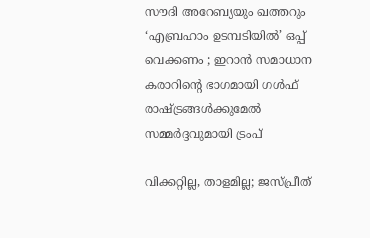സൗദി അറേബ്യയും ഖത്തറും ‘എബ്രഹാം ഉടമ്പടിയിൽ’ ഒപ്പ് വെക്കണം ; ഇറാൻ സമാധാന കരാറിന്റെ ഭാഗമായി ഗൾഫ് രാഷ്ട്രങ്ങൾക്കുമേൽ സമ്മർദ്ദവുമായി ട്രംപ്

വിക്കറ്റില്ല, താളമില്ല; ജസ്പ്രീത്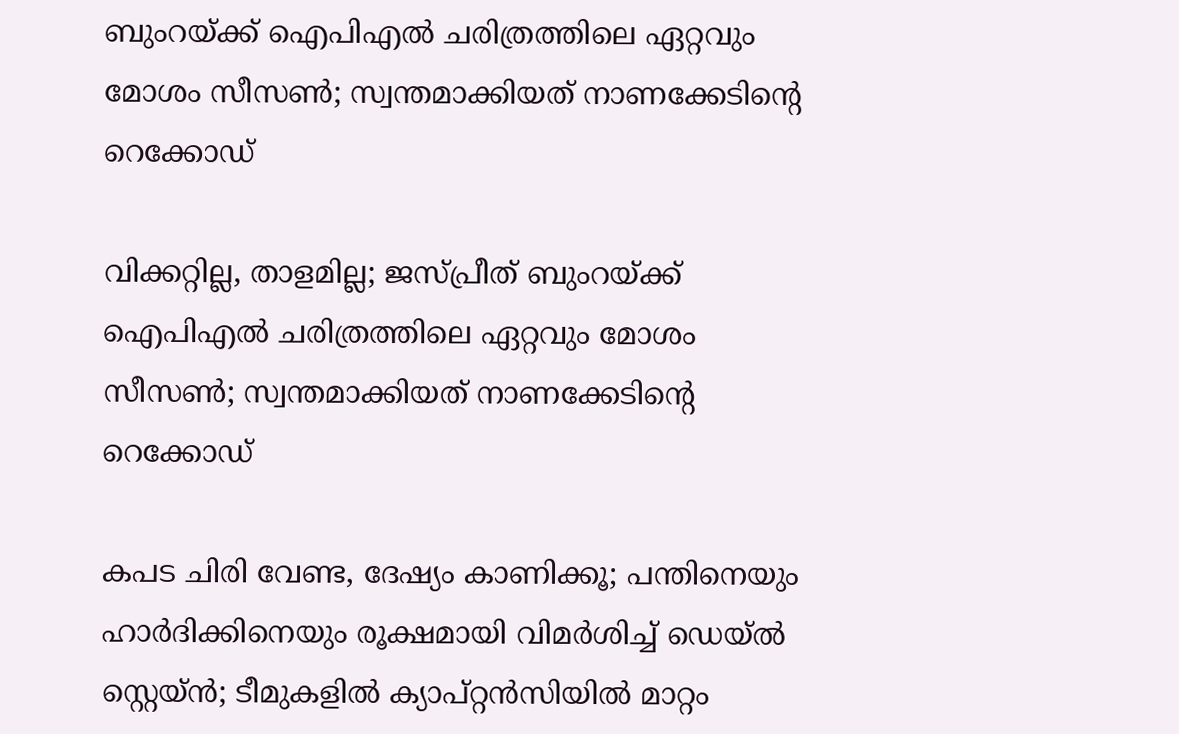ബുംറയ്ക്ക് ഐപിഎൽ ചരിത്രത്തിലെ ഏറ്റവും മോശം സീസൺ; സ്വന്തമാക്കിയത് നാണക്കേടിന്റെ റെക്കോഡ്

വിക്കറ്റില്ല, താളമില്ല; ജസ്പ്രീത് ബുംറയ്ക്ക് ഐപിഎൽ ചരിത്രത്തിലെ ഏറ്റവും മോശം സീസൺ; സ്വന്തമാക്കിയത് നാണക്കേടിന്റെ റെക്കോഡ്

കപട ചിരി വേണ്ട, ദേഷ്യം കാണിക്കൂ; പന്തിനെയും ഹാർദിക്കിനെയും രൂക്ഷമായി വിമർശിച്ച് ഡെയ്ൽ സ്റ്റെയ്ൻ; ടീമുകളിൽ ക്യാപ്റ്റൻസിയിൽ മാറ്റം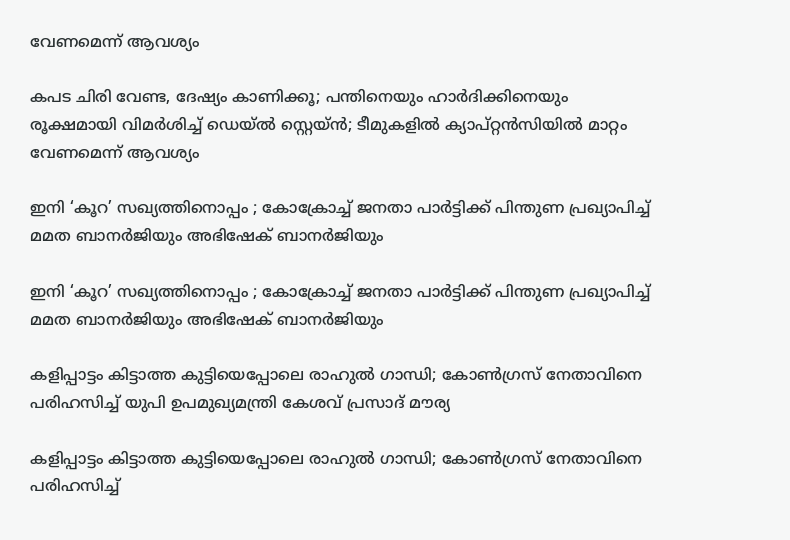വേണമെന്ന് ആവശ്യം

കപട ചിരി വേണ്ട, ദേഷ്യം കാണിക്കൂ; പന്തിനെയും ഹാർദിക്കിനെയും രൂക്ഷമായി വിമർശിച്ച് ഡെയ്ൽ സ്റ്റെയ്ൻ; ടീമുകളിൽ ക്യാപ്റ്റൻസിയിൽ മാറ്റം വേണമെന്ന് ആവശ്യം

ഇനി ‘കൂറ’ സഖ്യത്തിനൊപ്പം ; കോക്രോച്ച് ജനതാ പാർട്ടിക്ക് പിന്തുണ പ്രഖ്യാപിച്ച് മമത ബാനർജിയും അഭിഷേക് ബാനർജിയും

ഇനി ‘കൂറ’ സഖ്യത്തിനൊപ്പം ; കോക്രോച്ച് ജനതാ പാർട്ടിക്ക് പിന്തുണ പ്രഖ്യാപിച്ച് മമത ബാനർജിയും അഭിഷേക് ബാനർജിയും

കളിപ്പാട്ടം കിട്ടാത്ത കുട്ടിയെപ്പോലെ രാഹുൽ ഗാന്ധി; കോൺഗ്രസ് നേതാവിനെ പരിഹസിച്ച് യുപി ഉപമുഖ്യമന്ത്രി കേശവ് പ്രസാദ് മൗര്യ

കളിപ്പാട്ടം കിട്ടാത്ത കുട്ടിയെപ്പോലെ രാഹുൽ ഗാന്ധി; കോൺഗ്രസ് നേതാവിനെ പരിഹസിച്ച്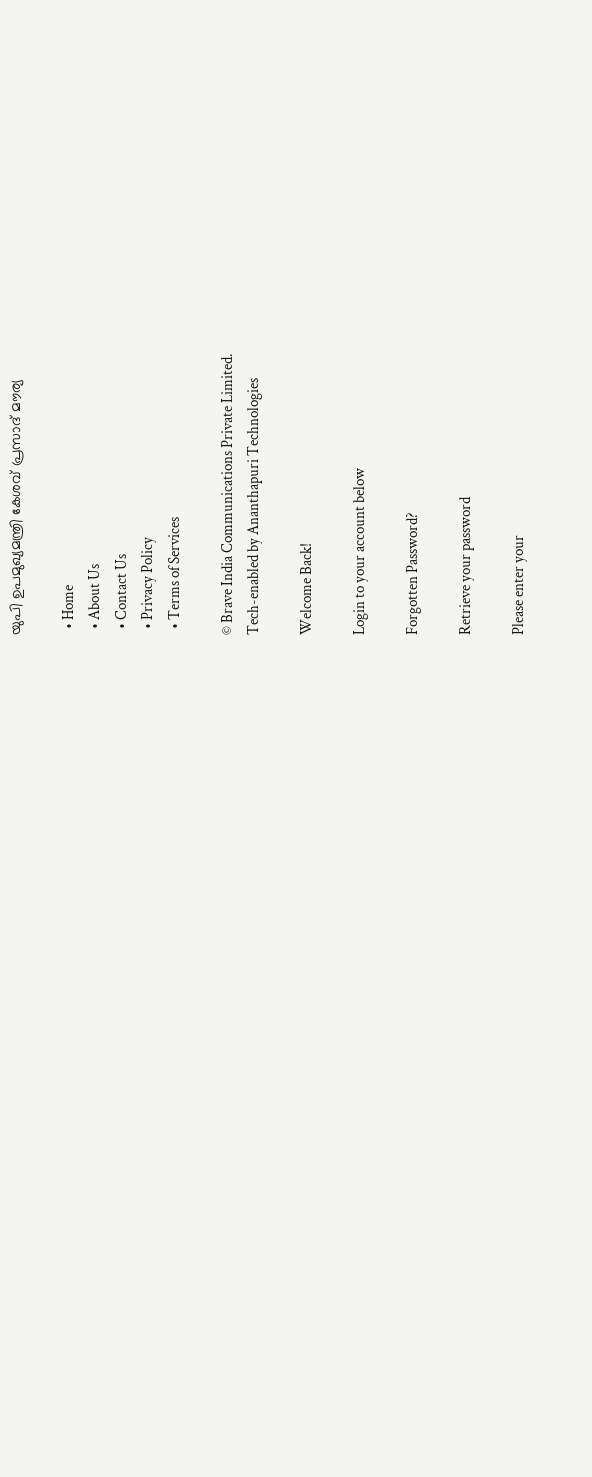യുപി ഉപമുഖ്യമന്ത്രി കേശവ് പ്രസാദ് മൗര്യ

  • Home
  • About Us
  • Contact Us
  • Privacy Policy
  • Terms of Services

© Brave India Communications Private Limited.
Tech-enabled by Ananthapuri Technologies

Welcome Back!

Login to your account below

Forgotten Password?

Retrieve your password

Please enter your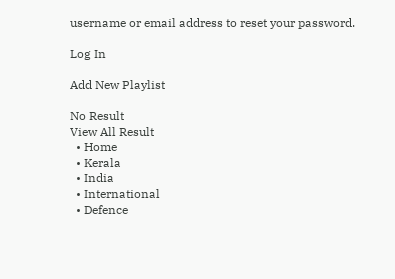username or email address to reset your password.

Log In

Add New Playlist

No Result
View All Result
  • Home
  • Kerala
  • India
  • International
  • Defence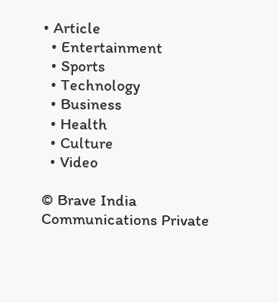• Article
  • Entertainment
  • Sports
  • Technology
  • Business
  • Health
  • Culture
  • Video

© Brave India Communications Private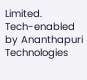Limited.
Tech-enabled by Ananthapuri Technologies